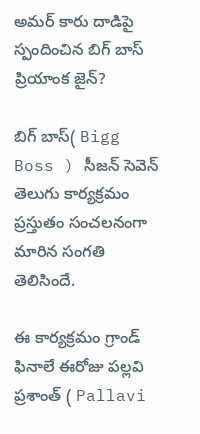అమర్ కారు దాడిపై స్పందించిన బిగ్ బాస్ ప్రియాంక జైన్?

బిగ్ బాస్( Bigg Boss ) సీజన్ సెవెన్ తెలుగు కార్యక్రమం ప్రస్తుతం సంచలనంగా మారిన సంగతి తెలిసిందే.

ఈ కార్యక్రమం గ్రాండ్ ఫినాలే ఈరోజు పల్లవి ప్రశాంత్ ( Pallavi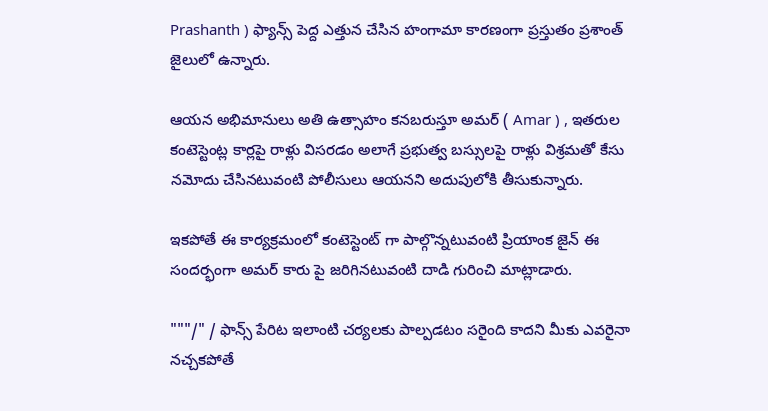Prashanth ) ఫ్యాన్స్ పెద్ద ఎత్తున చేసిన హంగామా కారణంగా ప్రస్తుతం ప్రశాంత్ జైలులో ఉన్నారు.

ఆయన అభిమానులు అతి ఉత్సాహం కనబరుస్తూ అమర్ ( Amar ) , ఇతరుల కంటెస్టెంట్ల కార్లపై రాళ్లు విసరడం అలాగే ప్రభుత్వ బస్సులపై రాళ్లు విశ్రమతో కేసు నమోదు చేసినటువంటి పోలీసులు ఆయనని అదుపులోకి తీసుకున్నారు.

ఇకపోతే ఈ కార్యక్రమంలో కంటెస్టెంట్ గా పాల్గొన్నటువంటి ప్రియాంక జైన్ ఈ సందర్భంగా అమర్ కారు పై జరిగినటువంటి దాడి గురించి మాట్లాడారు.

"""/" / ఫాన్స్ పేరిట ఇలాంటి చర్యలకు పాల్పడటం సరైంది కాదని మీకు ఎవరైనా నచ్చకపోతే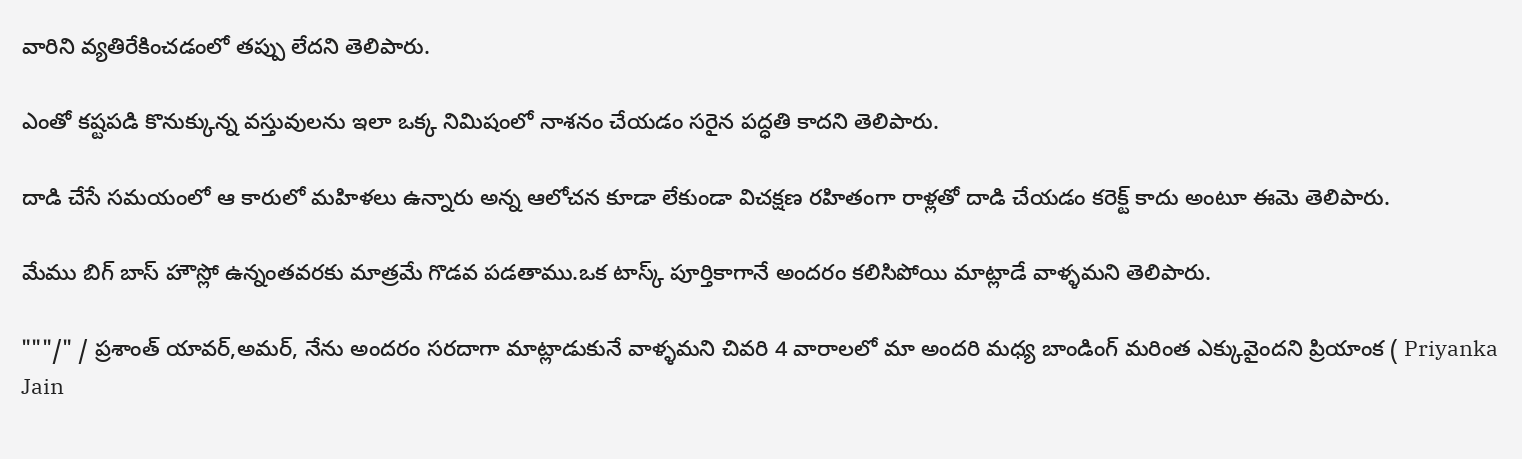వారిని వ్యతిరేకించడంలో తప్పు లేదని తెలిపారు.

ఎంతో కష్టపడి కొనుక్కున్న వస్తువులను ఇలా ఒక్క నిమిషంలో నాశనం చేయడం సరైన పద్ధతి కాదని తెలిపారు.

దాడి చేసే సమయంలో ఆ కారులో మహిళలు ఉన్నారు అన్న ఆలోచన కూడా లేకుండా విచక్షణ రహితంగా రాళ్లతో దాడి చేయడం కరెక్ట్ కాదు అంటూ ఈమె తెలిపారు.

మేము బిగ్ బాస్ హౌస్లో ఉన్నంతవరకు మాత్రమే గొడవ పడతాము.ఒక టాస్క్ పూర్తికాగానే అందరం కలిసిపోయి మాట్లాడే వాళ్ళమని తెలిపారు.

"""/" / ప్రశాంత్ యావర్,అమర్, నేను అందరం సరదాగా మాట్లాడుకునే వాళ్ళమని చివరి 4 వారాలలో మా అందరి మధ్య బాండింగ్ మరింత ఎక్కువైందని ప్రియాంక ( Priyanka Jain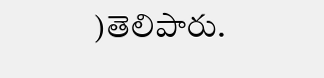)తెలిపారు.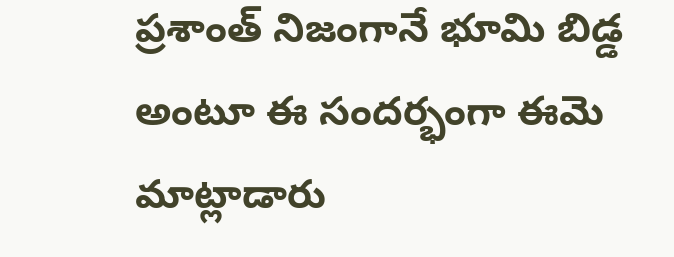ప్రశాంత్ నిజంగానే భూమి బిడ్డ అంటూ ఈ సందర్భంగా ఈమె మాట్లాడారు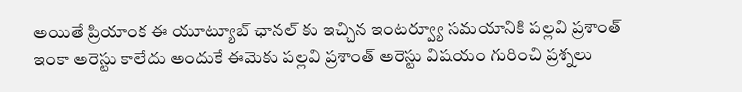అయితే ప్రియాంక ఈ యూట్యూబ్ ఛానల్ కు ఇచ్చిన ఇంటర్వ్యూ సమయానికి పల్లవి ప్రశాంత్ ఇంకా అరెస్టు కాలేదు అందుకే ఈమెకు పల్లవి ప్రశాంత్ అరెస్టు విషయం గురించి ప్రశ్నలు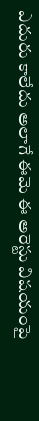ఎదురు కాలేదు అలాగే ఈమె ఈ అరెస్టు విషయంపై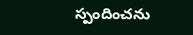స్పందించను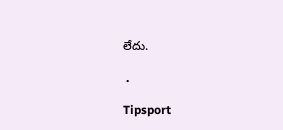లేదు.

 .

Tipsport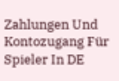Zahlungen Und Kontozugang Für Spieler In DE